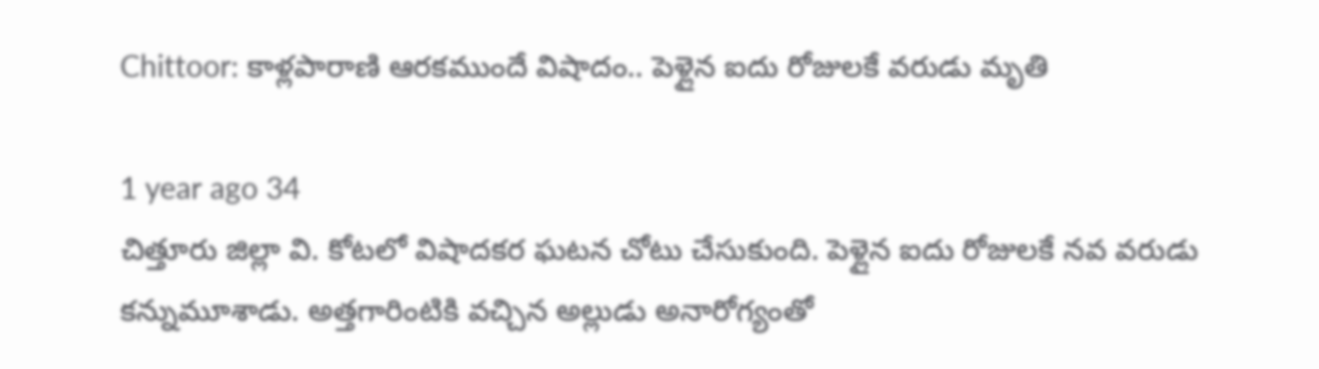Chittoor: కాళ్లపారాణి ఆరకముందే విషాదం.. పెళ్లైన ఐదు రోజులకే వరుడు మృతి

1 year ago 34
చిత్తూరు జిల్లా వి. కోటలో విషాదకర ఘటన చోటు చేసుకుంది. పెళ్లైన ఐదు రోజులకే నవ వరుడు కన్నుమూశాడు. అత్తగారింటికి వచ్చిన అల్లుడు అనారోగ్యంతో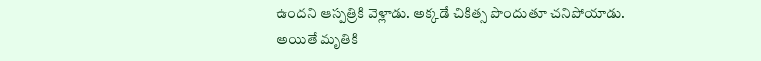ఉందని ఆస్పత్రికి వెళ్లాడు. అక్కడే చికిత్స పొందుతూ చనిపోయాడు. అయితే మృతికి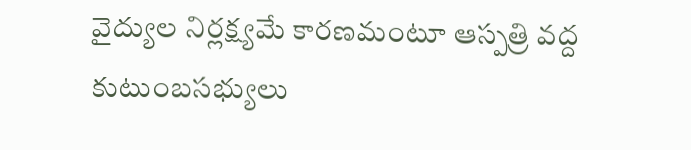వైద్యుల నిర్లక్ష్యమే కారణమంటూ ఆస్పత్రి వద్ద కుటుంబసభ్యులు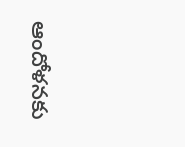ఆందోళనకు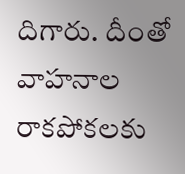దిగారు. దీంతో వాహనాల రాకపోకలకు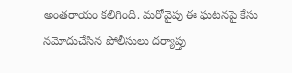అంతరాయం కలిగింది. మరోవైపు ఈ ఘటనపై కేసు నమోదుచేసిన పోలీసులు దర్యాప్తు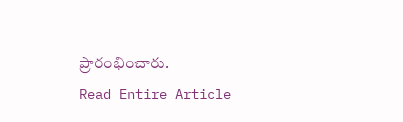ప్రారంభించారు.
Read Entire Article